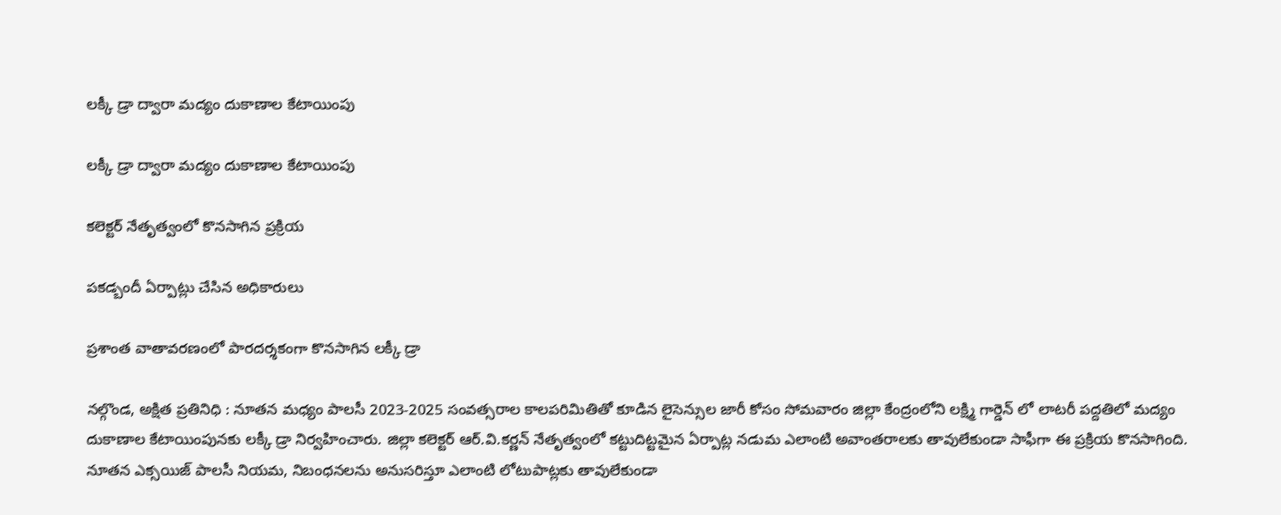లక్కీ డ్రా ద్వారా మద్యం దుకాణాల కేటాయింపు

లక్కీ డ్రా ద్వారా మద్యం దుకాణాల కేటాయింపు

కలెక్టర్ నేతృత్వంలో కొనసాగిన ప్రక్రియ

పకడ్బందీ ఏర్పాట్లు చేసిన అధికారులు

ప్రశాంత వాతావరణంలో పారదర్శకంగా కొనసాగిన లక్కీ డ్రా

నల్గొండ, అక్షిత ప్రతినిధి : నూతన మధ్యం పాలసీ 2023-2025 సంవత్సరాల కాలపరిమితితో కూడిన లైసెన్సుల జారీ కోసం సోమవారం జిల్లా కేంద్రంలోని లక్ష్మి గార్డెన్ లో లాటరీ పద్దతిలో మద్యం దుకాణాల కేటాయింపునకు లక్కీ డ్రా నిర్వహించారు. జిల్లా కలెక్టర్ ఆర్.వి.కర్ణన్ నేతృత్వంలో కట్టుదిట్టమైన ఏర్పాట్ల నడుమ ఎలాంటి అవాంతరాలకు తావులేకుండా సాఫీగా ఈ ప్రక్రియ కొనసాగింది. నూతన ఎక్సయిజ్ పాలసీ నియమ, నిబంధనలను అనుసరిస్తూ ఎలాంటి లోటుపాట్లకు తావులేకుండా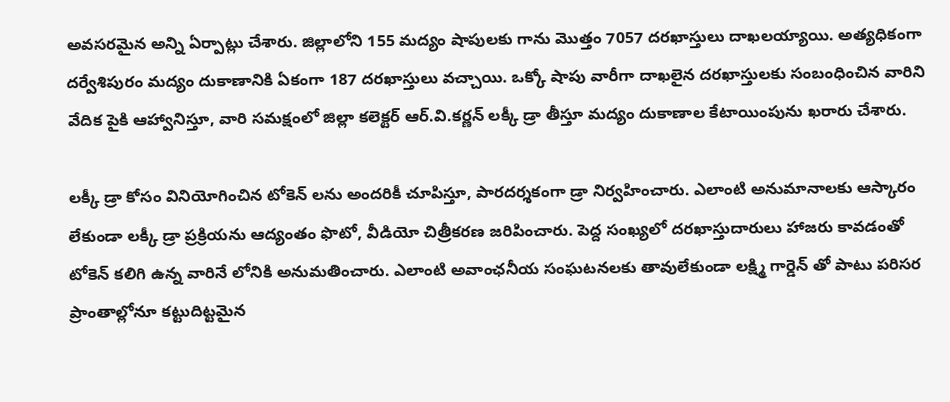అవసరమైన అన్ని ఏర్పాట్లు చేశారు. జిల్లాలోని 155 మద్యం షాపులకు గాను మొత్తం 7057 దరఖాస్తులు దాఖలయ్యాయి. అత్యధికంగా దర్వేశిపురం మద్యం దుకాణానికి ఏకంగా 187 దరఖాస్తులు వచ్చాయి. ఒక్కో షాపు వారీగా దాఖలైన దరఖాస్తులకు సంబంధించిన వారిని వేదిక పైకి ఆహ్వానిస్తూ, వారి సమక్షంలో జిల్లా కలెక్టర్ ఆర్.వి.కర్ణన్ లక్కీ డ్రా తీస్తూ మద్యం దుకాణాల కేటాయింపును ఖరారు చేశారు.

లక్కీ డ్రా కోసం వినియోగించిన టోకెన్ లను అందరికీ చూపిస్తూ, పారదర్శకంగా డ్రా నిర్వహించారు. ఎలాంటి అనుమానాలకు ఆస్కారం లేకుండా లక్కీ డ్రా ప్రక్రియను ఆద్యంతం ఫొటో, వీడియో చిత్రీకరణ జరిపించారు. పెద్ద సంఖ్యలో దరఖాస్తుదారులు హాజరు కావడంతో టోకెన్ కలిగి ఉన్న వారినే లోనికి అనుమతించారు. ఎలాంటి అవాంఛనీయ సంఘటనలకు తావులేకుండా లక్ష్మి గార్డెన్ తో పాటు పరిసర ప్రాంతాల్లోనూ కట్టుదిట్టమైన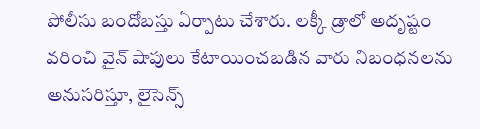పోలీసు బందోబస్తు ఏర్పాటు చేశారు. లక్కీ డ్రాలో అదృష్టం వరించి వైన్ షాపులు కేటాయించబడిన వారు నిబంధనలను అనుసరిస్తూ, లైసెన్స్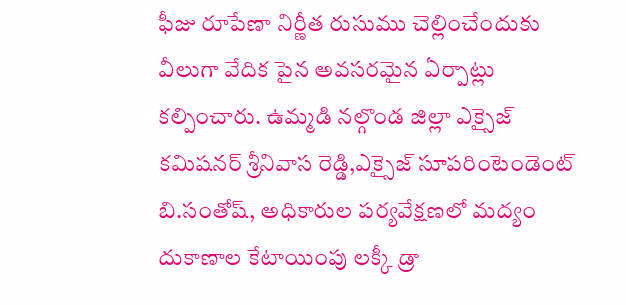ఫీజు రూపేణా నిర్ణీత రుసుము చెల్లించేందుకు వీలుగా వేదిక పైన అవసరమైన ఏర్పాట్లు కల్పించారు. ఉమ్మడి నల్గొండ జిల్లా ఎక్సైజ్ కమిషనర్ శ్రీనివాస రెడ్డి,ఎక్సైజ్ సూపరింటెండెంట్ బి.సంతోష్, అధికారుల పర్యవేక్షణలో మద్యం దుకాణాల కేటాయింపు లక్కీ డ్రా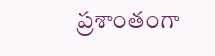ప్రశాంతంగా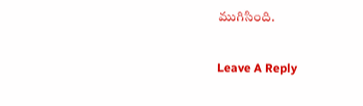ముగిసింది.

Leave A Reply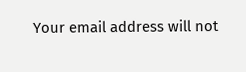Your email address will not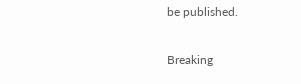be published.

Breaking